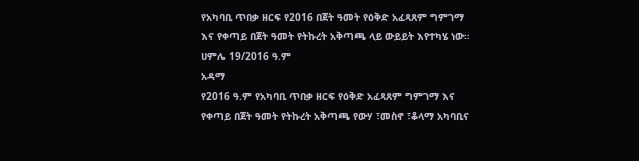የአካባቢ ጥበቃ ዘርፍ የ2016 በጀት ዓመት የዕቅድ አፈጻጸም ግምገማ እና የቀጣይ በጀት ዓመት የትኩረት አቅጣጫ ላይ ውይይት እየተካሄ ነው።
ሀምሌ 19/2016 ዓ.ም
አዳማ
የ2016 ዓ.ም የአካባቢ ጥበቃ ዘርፍ የዕቅድ አፈጻጸም ግምገማ እና የቀጣይ በጀት ዓመት የትኩረት አቅጣጫ የውሃ ፣መስኖ ፣ቆላማ አካባቢና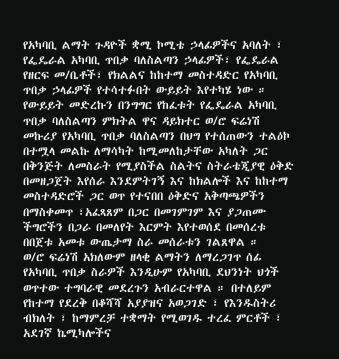የአካባቢ ልማት ጉዳዮች ቋሚ ኮሚቴ ኃላፊዎችና አባለት ፣ የፌዴራል አካባቢ ጥበቃ ባለስልጣን ኃላፊዎች፣ የፌዴራል የዘርፍ መ/ቤቶች፣ የክልልና ከከተማ መስተዳድር የአካባቢ ጥበቃ ኃላፊዎች የተሳተፉበት ውይይት እየተካሄ ነው ።
የውይይት መድረኩን በንግግር የከፈቱት የፌዴራል አካባቢ ጥበቃ ባለስልጣን ምክትል ዋና ዳይክተር ወ/ሮ ፍሬነሽ መኩሪያ የአካባቢ ጥበቃ ባለስልጣን በህግ የተሰጠውን ተልዕኮ በተሟላ መልኩ ለማሳካት ከሚመለከታቸው አካለት ጋር በቅንጅት ለመስራት የሚያስችል ስልትና ስትራቴጂያዊ ዕቅድ በመዘጋጀት እየሰራ እንደምትገኝ እና ከክልሎች እና ከከተማ መስተዳድሮች ጋር ወጥ የተናበበ ዕቅድና አቅጣጫዎችን በማስቀመጥ ፣አፈጻጸም በጋር በመገምገም እና ያጋጠሙ ችግሮችን በጋራ በመለየት እርምት እየተወሰደ በመሰረቱ በበጀቱ አመቱ ውጤታማ ስራ መሰራቱን ገልጸዋል ።
ወ/ሮ ፍሬነሽ አክለውም ዘላቂ ልማትን ለማረጋገጥ ሰፊ የአካባቢ ጥበቃ ስራዎች እንዲሁም የአካባቢ ደህንነት ህጎች ወጥተው ተግባራዊ መደረጉን አብራርተዋል ። በተለይም የከተማ የደረቅ በቆሻሻ አያያዝና አወጋገድ ፣ የእንዱስትሪ ብክለት ፣ ከማምረቻ ተቋማት የሚወገዱ ተረፈ ምርቶች ፣ አደገኛ ኬሚካሎችና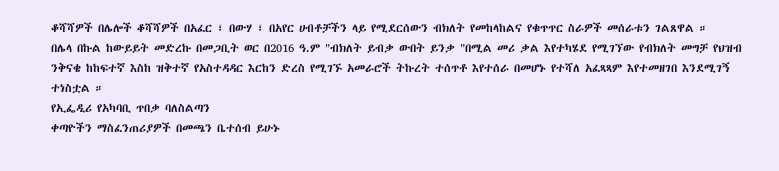ቆሻሻዎች በሌሎች ቆሻሻዎች በአፈር ፣ በውሃ ፣ በአየር ሀብቶቻችን ላይ የሚደርሰውን ብክለት የመከላከልና የቁጥጥር ስራዎች መሰራቱን ገልጸዋል ።
በሌላ በኩል ከውይይት መድረኩ በመጋቢት ወር በ2016 ዓ.ም "ብክለት ይብቃ ውበት ይንቃ "በሚል መሪ ቃል እየተካሄደ የሚገኘው የብክለት መግቻ የህዝብ ንቅናቄ ከከፍተኛ እስከ ዝቅተኛ የአስተዳዳር እርከን ድረስ የሚገኙ አመራሮች ትኩረት ተሰጥቶ እየተሰራ በመሆኑ የተሻለ አፈጻጻም እየተመዘገበ እንደሚገኝ ተነስቷል ።
የኢፌዲሪ የአካባቢ ጥበቃ ባለስልጣን
ቀጣዮችን ማስፈንጠሪያዎች በመጫን ቤተሰብ ይሁኑ